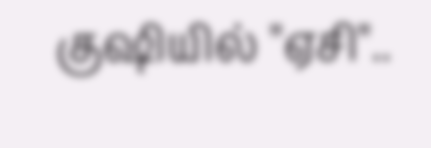குஷியில் "ஏசி"..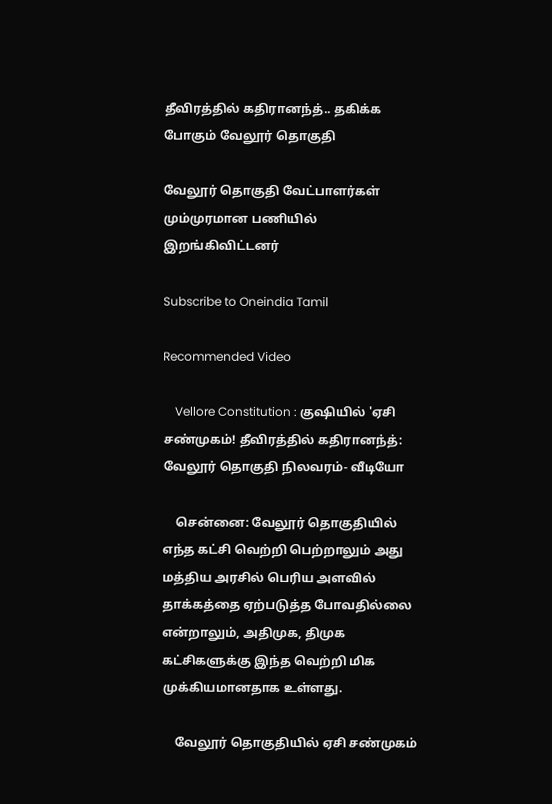தீவிரத்தில் கதிரானந்த்.. தகிக்க போகும் வேலூர் தொகுதி

வேலூர் தொகுதி வேட்பாளர்கள் மும்முரமான பணியில் இறங்கிவிட்டனர்

Subscribe to Oneindia Tamil

Recommended Video

    Vellore Constitution : குஷியில் 'ஏசி சண்முகம்! தீவிரத்தில் கதிரானந்த்: வேலூர் தொகுதி நிலவரம்- வீடியோ

    சென்னை: வேலூர் தொகுதியில் எந்த கட்சி வெற்றி பெற்றாலும் அது மத்திய அரசில் பெரிய அளவில் தாக்கத்தை ஏற்படுத்த போவதில்லை என்றாலும், அதிமுக, திமுக கட்சிகளுக்கு இந்த வெற்றி மிக முக்கியமானதாக உள்ளது.

    வேலூர் தொகுதியில் ஏசி சண்முகம்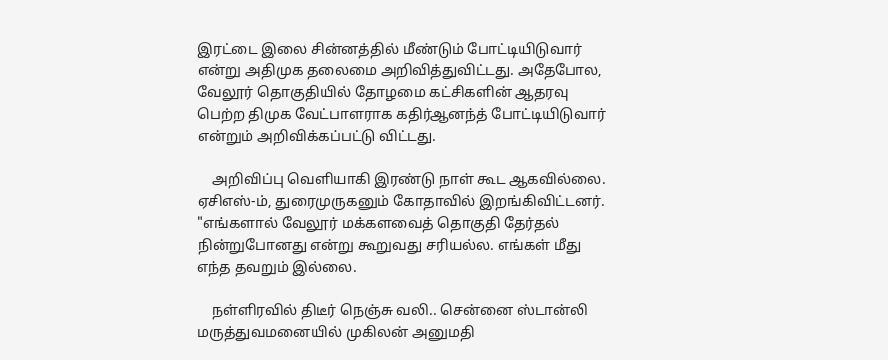இரட்டை இலை சின்னத்தில் மீண்டும் போட்டியிடுவார் என்று அதிமுக தலைமை அறிவித்துவிட்டது. அதேபோல, வேலூர் தொகுதியில் தோழமை கட்சிகளின் ஆதரவு பெற்ற திமுக வேட்பாளராக கதிர்ஆனந்த் போட்டியிடுவார் என்றும் அறிவிக்கப்பட்டு விட்டது.

    அறிவிப்பு வெளியாகி இரண்டு நாள் கூட ஆகவில்லை. ஏசிஎஸ்-ம், துரைமுருகனும் கோதாவில் இறங்கிவிட்டனர். "எங்களால் வேலூர் மக்களவைத் தொகுதி தேர்தல் நின்றுபோனது என்று கூறுவது சரியல்ல. எங்கள் மீது எந்த தவறும் இல்லை.

    நள்ளிரவில் திடீர் நெஞ்சு வலி.. சென்னை ஸ்டான்லி மருத்துவமனையில் முகிலன் அனுமதி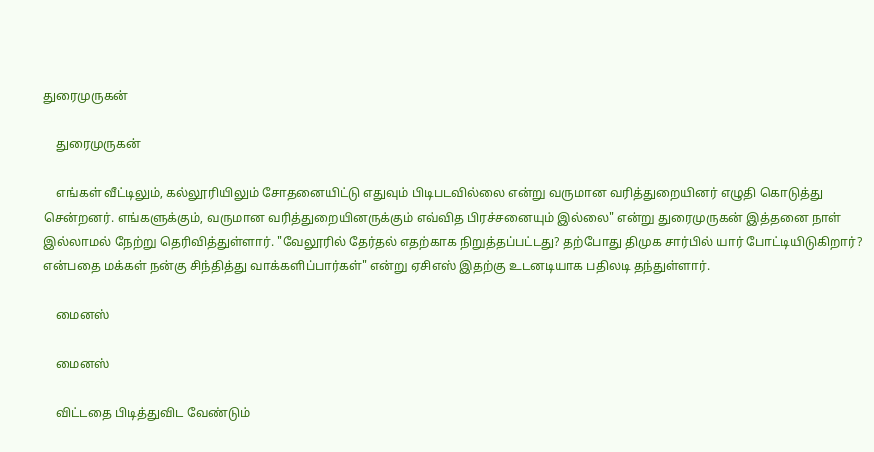துரைமுருகன்

    துரைமுருகன்

    எங்கள் வீட்டிலும், கல்லூரியிலும் சோதனையிட்டு எதுவும் பிடிபடவில்லை என்று வருமான வரித்துறையினர் எழுதி கொடுத்து சென்றனர். எங்களுக்கும், வருமான வரித்துறையினருக்கும் எவ்வித பிரச்சனையும் இல்லை" என்று துரைமுருகன் இத்தனை நாள் இல்லாமல் நேற்று தெரிவித்துள்ளார். "வேலூரில் தேர்தல் எதற்காக நிறுத்தப்பட்டது? தற்போது திமுக சார்பில் யார் போட்டியிடுகிறார்? என்பதை மக்கள் நன்கு சிந்தித்து வாக்களிப்பார்கள்" என்று ஏசிஎஸ் இதற்கு உடனடியாக பதிலடி தந்துள்ளார்.

    மைனஸ்

    மைனஸ்

    விட்டதை பிடித்துவிட வேண்டும்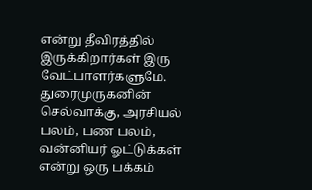என்று தீவிரத்தில் இருக்கிறார்கள் இரு வேட்பாளர்களுமே. துரைமுருகனின் செல்வாக்கு, அரசியல் பலம், பண பலம், வன்னியர் ஓட்டுக்கள் என்று ஒரு பக்கம்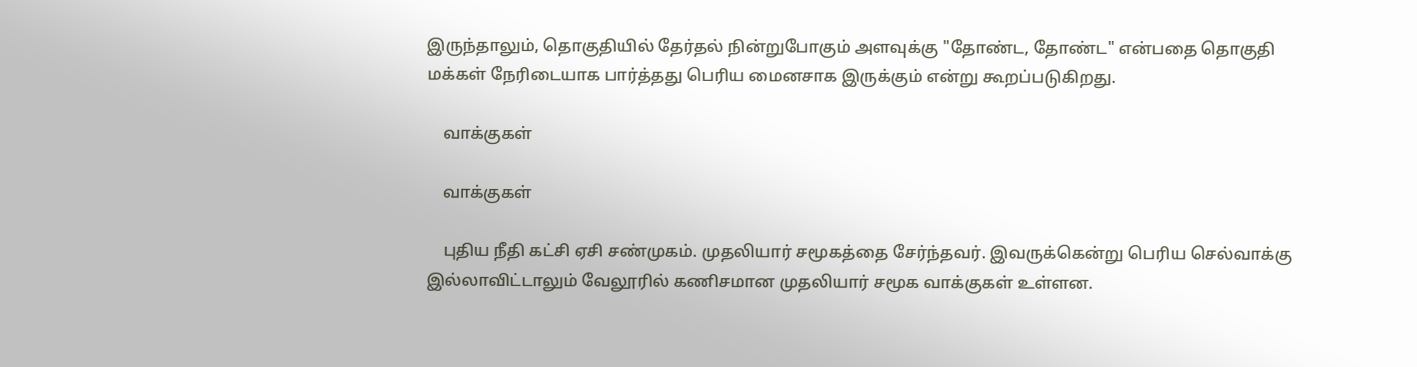இருந்தாலும், தொகுதியில் தேர்தல் நின்றுபோகும் அளவுக்கு "தோண்ட, தோண்ட" என்பதை தொகுதி மக்கள் நேரிடையாக பார்த்தது பெரிய மைனசாக இருக்கும் என்று கூறப்படுகிறது.

    வாக்குகள்

    வாக்குகள்

    புதிய நீதி கட்சி ஏசி சண்முகம். முதலியார் சமூகத்தை சேர்ந்தவர். இவருக்கென்று பெரிய செல்வாக்கு இல்லாவிட்டாலும் வேலூரில் கணிசமான முதலியார் சமூக வாக்குகள் உள்ளன.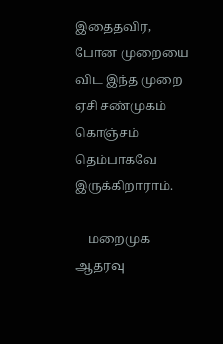இதைதவிர, போன முறையை விட இந்த முறை ஏசி சண்முகம் கொஞ்சம் தெம்பாகவே இருக்கிறாராம்.

    மறைமுக ஆதரவு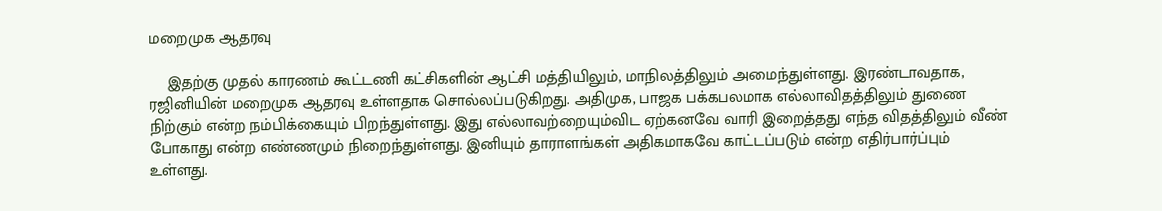மறைமுக ஆதரவு

    இதற்கு முதல் காரணம் கூட்டணி கட்சிகளின் ஆட்சி மத்தியிலும், மாநிலத்திலும் அமைந்துள்ளது. இரண்டாவதாக, ரஜினியின் மறைமுக ஆதரவு உள்ளதாக சொல்லப்படுகிறது. அதிமுக, பாஜக பக்கபலமாக எல்லாவிதத்திலும் துணை நிற்கும் என்ற நம்பிக்கையும் பிறந்துள்ளது. இது எல்லாவற்றையும்விட ஏற்கனவே வாரி இறைத்தது எந்த விதத்திலும் வீண் போகாது என்ற எண்ணமும் நிறைந்துள்ளது. இனியும் தாராளங்கள் அதிகமாகவே காட்டப்படும் என்ற எதிர்பார்ப்பும் உள்ளது.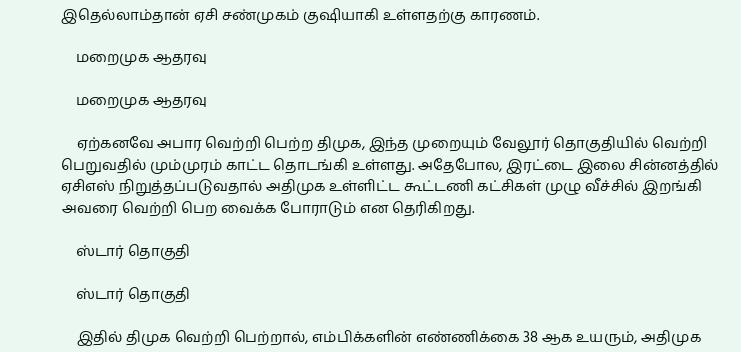இதெல்லாம்தான் ஏசி சண்முகம் குஷியாகி உள்ளதற்கு காரணம்.

    மறைமுக ஆதரவு

    மறைமுக ஆதரவு

    ஏற்கனவே அபார வெற்றி பெற்ற திமுக, இந்த முறையும் வேலூர் தொகுதியில் வெற்றி பெறுவதில் மும்முரம் காட்ட தொடங்கி உள்ளது. அதேபோல, இரட்டை இலை சின்னத்தில் ஏசிஎஸ் நிறுத்தப்படுவதால் அதிமுக உள்ளிட்ட கூட்டணி கட்சிகள் முழு வீச்சில் இறங்கி அவரை வெற்றி பெற வைக்க போராடும் என தெரிகிறது.

    ஸ்டார் தொகுதி

    ஸ்டார் தொகுதி

    இதில் திமுக வெற்றி பெற்றால், எம்பிக்களின் எண்ணிக்கை 38 ஆக உயரும், அதிமுக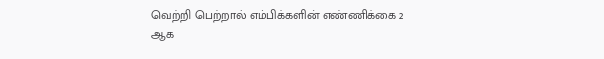வெற்றி பெற்றால் எம்பிக்களின் எண்ணிக்கை 2 ஆக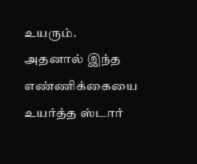உயரும். அதனால் இந்த எண்ணிக்கையை உயர்த்த ஸ்டார்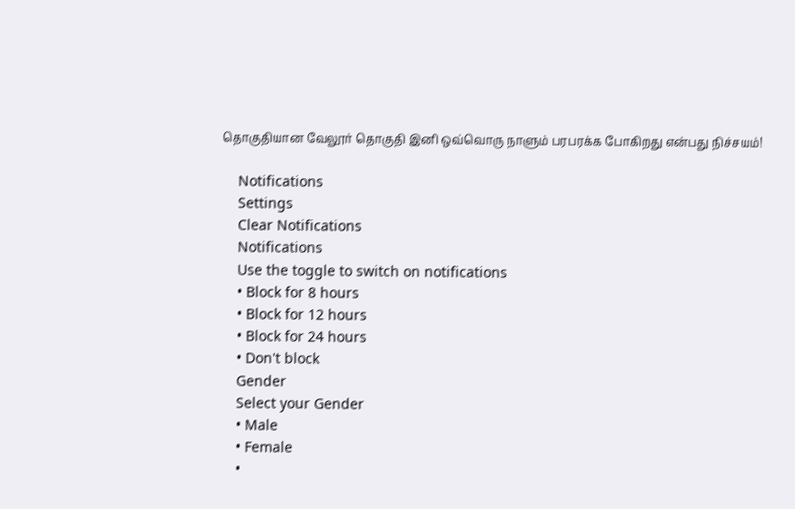தொகுதியான வேலூர் தொகுதி இனி ஒவ்வொரு நாளும் பரபரக்க போகிறது என்பது நிச்சயம்!

    Notifications
    Settings
    Clear Notifications
    Notifications
    Use the toggle to switch on notifications
    • Block for 8 hours
    • Block for 12 hours
    • Block for 24 hours
    • Don't block
    Gender
    Select your Gender
    • Male
    • Female
    •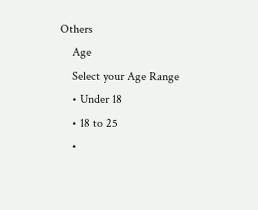Others
    Age
    Select your Age Range
    • Under 18
    • 18 to 25
    •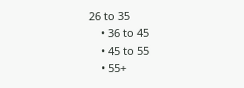26 to 35
    • 36 to 45
    • 45 to 55
    • 55+